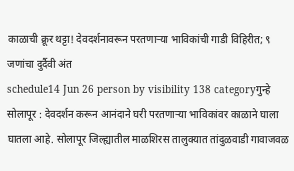काळाची क्रूर थट्टा! देवदर्शनावरून परतणाऱ्या भाविकांची गाडी विहिरीत; ९ जणांचा दुर्दैवी अंत
schedule14 Jun 26 person by visibility 138 categoryगुन्हे
सोलापूर : देवदर्शन करून आनंदाने घरी परतणाऱ्या भाविकांवर काळाने घाला घातला आहे. सोलापूर जिल्ह्यातील माळशिरस तालुक्यात तांदुळवाडी गावाजवळ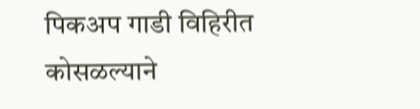पिकअप गाडी विहिरीत कोसळल्याने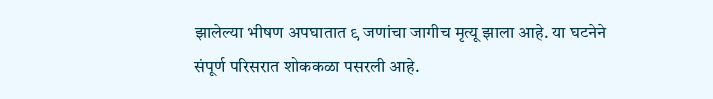झालेल्या भीषण अपघातात ९ जणांचा जागीच मृत्यू झाला आहे. या घटनेने संपूर्ण परिसरात शोककळा पसरली आहे.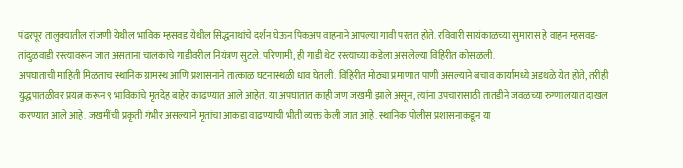पंढरपूर तालुक्यातील रांजणी येथील भाविक म्हसवड येथील सिद्धनाथांचे दर्शन घेऊन पिकअप वाहनाने आपल्या गावी परतत होते. रविवारी सायंकाळच्या सुमारास हे वाहन म्हसवड-तांदुळवाडी रस्त्यावरून जात असताना चालकाचे गाडीवरील नियंत्रण सुटले. परिणामी, ही गाडी थेट रस्त्याच्या कडेला असलेल्या विहिरीत कोसळली.
अपघाताची माहिती मिळताच स्थानिक ग्रामस्थ आणि प्रशासनाने तात्काळ घटनास्थळी धाव घेतली. विहिरीत मोठ्या प्रमाणात पाणी असल्याने बचाव कार्यामध्ये अडथळे येत होते, तरीही युद्धपातळीवर प्रयत्न करून ९ भाविकांचे मृतदेह बाहेर काढण्यात आले आहेत. या अपघातात काही जण जखमी झाले असून, त्यांना उपचारासाठी तातडीने जवळच्या रुग्णालयात दाखल करण्यात आले आहे. जखमींची प्रकृती गंभीर असल्याने मृतांचा आकडा वाढण्याची भीती व्यक्त केली जात आहे. स्थानिक पोलीस प्रशासनाकडून या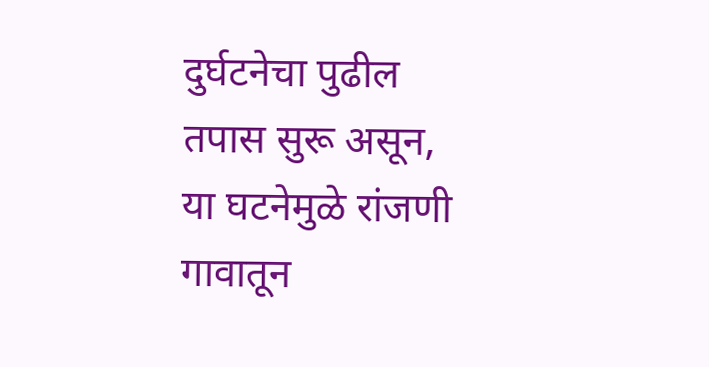दुर्घटनेचा पुढील तपास सुरू असून, या घटनेमुळे रांजणी गावातून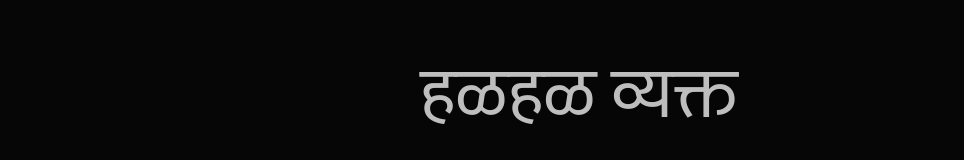हळहळ व्यक्त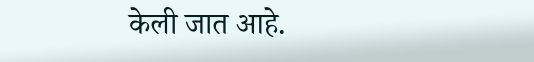केली जात आहे.